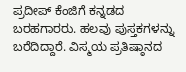ಪ್ರದೀಪ್ ಕೆಂಜಿಗೆ ಕನ್ನಡದ ಬರಹಗಾರರು. ಹಲವು ಪುಸ್ತಕಗಳನ್ನು ಬರೆದಿದ್ದಾರೆ. ವಿಸ್ಮಯ ಪ್ರತಿಷ್ಠಾನದ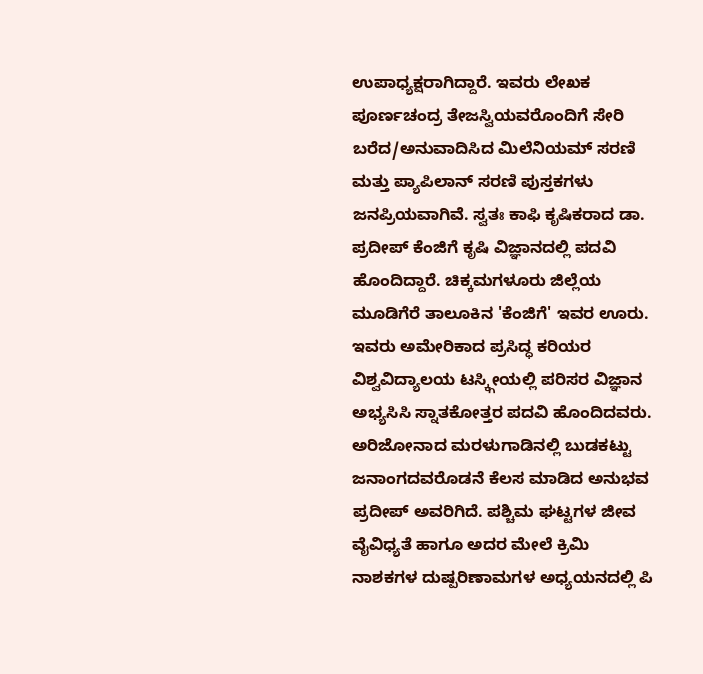ಉಪಾಧ್ಯಕ್ಷರಾಗಿದ್ದಾರೆ. ಇವರು ಲೇಖಕ ಪೂರ್ಣಚಂದ್ರ ತೇಜಸ್ವಿಯವರೊಂದಿಗೆ ಸೇರಿ ಬರೆದ/ಅನುವಾದಿಸಿದ ಮಿಲೆನಿಯಮ್ ಸರಣಿ ಮತ್ತು ಪ್ಯಾಪಿಲಾನ್ ಸರಣಿ ಪುಸ್ತಕಗಳು ಜನಪ್ರಿಯವಾಗಿವೆ. ಸ್ವತಃ ಕಾಫಿ ಕೃಷಿಕರಾದ ಡಾ. ಪ್ರದೀಪ್ ಕೆಂಜಿಗೆ ಕೃಷಿ ವಿಜ್ಞಾನದಲ್ಲಿ ಪದವಿ ಹೊಂದಿದ್ದಾರೆ. ಚಿಕ್ಕಮಗಳೂರು ಜಿಲ್ಲೆಯ ಮೂಡಿಗೆರೆ ತಾಲೂಕಿನ 'ಕೆಂಜಿಗೆ' ಇವರ ಊರು. ಇವರು ಅಮೇರಿಕಾದ ಪ್ರಸಿದ್ಧ ಕರಿಯರ ವಿಶ್ವವಿದ್ಯಾಲಯ ಟಸ್ಕ್ಗೀಯಲ್ಲಿ ಪರಿಸರ ವಿಜ್ಞಾನ ಅಭ್ಯಸಿಸಿ ಸ್ನಾತಕೋತ್ತರ ಪದವಿ ಹೊಂದಿದವರು. ಅರಿಜೋನಾದ ಮರಳುಗಾಡಿನಲ್ಲಿ ಬುಡಕಟ್ಟು ಜನಾಂಗದವರೊಡನೆ ಕೆಲಸ ಮಾಡಿದ ಅನುಭವ ಪ್ರದೀಪ್ ಅವರಿಗಿದೆ. ಪಶ್ಚಿಮ ಘಟ್ಟಗಳ ಜೀವ ವೈವಿಧ್ಯತೆ ಹಾಗೂ ಅದರ ಮೇಲೆ ಕ್ರಿಮಿ ನಾಶಕಗಳ ದುಷ್ಪರಿಣಾಮಗಳ ಅಧ್ಯಯನದಲ್ಲಿ ಪಿ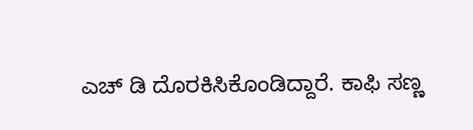ಎಚ್ ಡಿ ದೊರಕಿಸಿಕೊಂಡಿದ್ದಾರೆ. ಕಾಫಿ ಸಣ್ಣ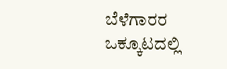ಬೆಳೆಗಾರರ ಒಕ್ಕೂಟದಲ್ಲಿ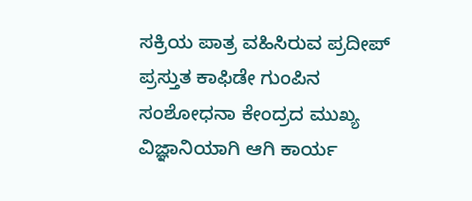ಸಕ್ರಿಯ ಪಾತ್ರ ವಹಿಸಿರುವ ಪ್ರದೀಪ್ ಪ್ರಸ್ತುತ ಕಾಫಿಡೇ ಗುಂಪಿನ ಸಂಶೋಧನಾ ಕೇಂದ್ರದ ಮುಖ್ಯ ವಿಜ್ಞಾನಿಯಾಗಿ ಆಗಿ ಕಾರ್ಯ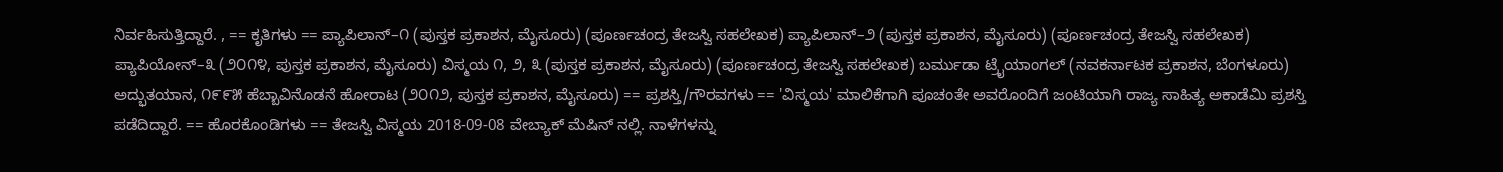ನಿರ್ವಹಿಸುತ್ತಿದ್ದಾರೆ. , == ಕೃತಿಗಳು == ಪ್ಯಾಪಿಲಾನ್‌–೧ (ಪುಸ್ತಕ ಪ್ರಕಾಶನ, ಮೈಸೂರು) (ಪೂರ್ಣಚಂದ್ರ ತೇಜಸ್ವಿ ಸಹಲೇಖಕ) ಪ್ಯಾಪಿಲಾನ್‌–೨ (ಪುಸ್ತಕ ಪ್ರಕಾಶನ, ಮೈಸೂರು) (ಪೂರ್ಣಚಂದ್ರ ತೇಜಸ್ವಿ ಸಹಲೇಖಕ) ಪ್ಯಾಪಿಯೋನ್–೩ (೨೦೧೪, ಪುಸ್ತಕ ಪ್ರಕಾಶನ, ಮೈಸೂರು) ವಿಸ್ಮಯ ೧, ೨, ೩ (ಪುಸ್ತಕ ಪ್ರಕಾಶನ, ಮೈಸೂರು) (ಪೂರ್ಣಚಂದ್ರ ತೇಜಸ್ವಿ ಸಹಲೇಖಕ) ಬರ್ಮುಡಾ ಟ್ರೈಯಾಂಗಲ್ (ನವಕರ್ನಾಟಕ ಪ್ರಕಾಶನ, ಬೆಂಗಳೂರು) ಅದ್ಭುತಯಾನ, ೧೯೯೫ ಹೆಬ್ಬಾವಿನೊಡನೆ ಹೋರಾಟ (೨೦೧೨, ಪುಸ್ತಕ ಪ್ರಕಾಶನ, ಮೈಸೂರು) == ಪ್ರಶಸ್ತಿ/ಗೌರವಗಳು == 'ವಿಸ್ಮಯ' ಮಾಲಿಕೆಗಾಗಿ ಪೂಚಂತೇ ಅವರೊಂದಿಗೆ ಜಂಟಿಯಾಗಿ ರಾಜ್ಯ ಸಾಹಿತ್ಯ ಅಕಾಡೆಮಿ ಪ್ರಶಸ್ತಿ ಪಡೆದಿದ್ದಾರೆ. == ಹೊರಕೊಂಡಿಗಳು == ತೇಜಸ್ವಿ ವಿಸ್ಮಯ 2018-09-08 ವೇಬ್ಯಾಕ್ ಮೆಷಿನ್ ನಲ್ಲಿ. ನಾಳೆಗಳನ್ನು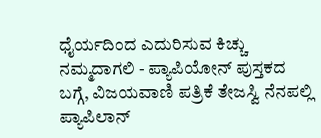ಧೈರ್ಯದಿಂದ ಎದುರಿಸುವ ಕಿಚ್ಚು ನಮ್ಮದಾಗಲಿ - ಪ್ಯಾಪಿಯೋನ್ ಪುಸ್ತಕದ ಬಗ್ಗೆ, ವಿಜಯವಾಣಿ ಪತ್ರಿಕೆ ತೇಜಸ್ವಿ ನೆನಪಲ್ಲಿ ಪ್ಯಾಪಿಲಾನ್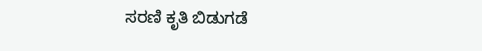ಸರಣಿ ಕೃತಿ ಬಿಡುಗಡೆ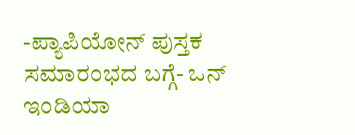-ಪ್ಯಾಪಿಯೋನ್ ಪುಸ್ತಕ ಸಮಾರಂಭದ ಬಗ್ಗೆ- ಒನ್ ಇಂಡಿಯಾ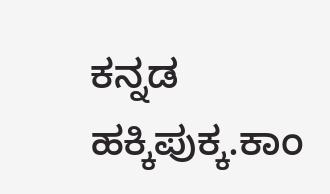ಕನ್ನಡ ಹಕ್ಕಿಪುಕ್ಕ.ಕಾಂ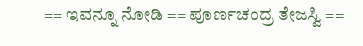== ಇವನ್ನೂ ನೋಡಿ == ಪೂರ್ಣಚಂದ್ರ ತೇಜಸ್ವಿ ==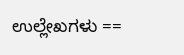ಉಲ್ಲೇಖಗಳು ==